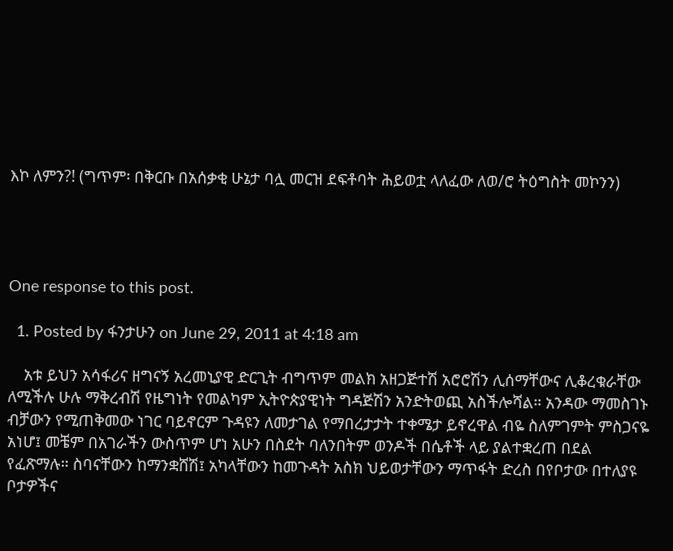እኮ ለምን?! (ግጥም፡ በቅርቡ በአሰቃቂ ሁኔታ ባሏ መርዝ ደፍቶባት ሕይወቷ ላለፈው ለወ/ሮ ትዕግስት መኮንን)




One response to this post.

  1. Posted by ፋንታሁን on June 29, 2011 at 4:18 am

    አቱ ይህን አሳፋሪና ዘግናኝ አረመኒያዊ ድርጊት ብግጥም መልክ አዘጋጅተሽ አሮሮሽን ሊሰማቸውና ሊቆረቁራቸው ለሚችሉ ሁሉ ማቅረብሽ የዜግነት የመልካም ኢትዮጵያዊነት ግዳጅሽን አንድትወጪ አስችሎሻል። አንዳው ማመስገኑ ብቻውን የሚጠቅመው ነገር ባይኖርም ጉዳዩን ለመታገል የማበረታታት ተቀሜታ ይኖረዋል ብዬ ስለምገምት ምስጋናዬ አነሆ፤ መቼም በአገራችን ውስጥም ሆነ አሁን በስደት ባለንበትም ወንዶች በሴቶች ላይ ያልተቋረጠ በደል የፈጽማሉ። ስባናቸውን ከማንቋሸሽ፤ አካላቸውን ከመጉዳት አስክ ህይወታቸውን ማጥፋት ድረስ በየቦታው በተለያዩ ቦታዎችና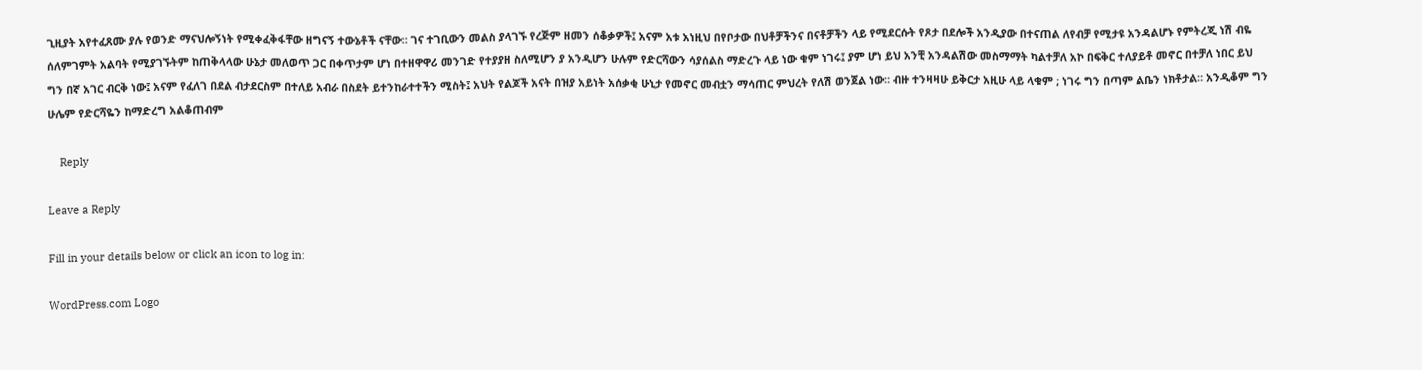ጊዚያት አየተፈጸሙ ያሉ የወንድ ማናህሎኝነት የሚቀፈቅፋቸው ዘግናኝ ተውኔቶች ናቸው። ገና ተገቢውን መልስ ያላገኙ የረጅም ዘመን ሰቆቃዎች፤ አናም አቱ አነዚህ በየቦታው በህቶቻችንና በናቶቻችን ላይ የሚደርሱት የጾታ በደሎች አንዲያው በተናጠል ለየብቻ የሚታዩ አንዳልሆኑ የምትረጂ ነሽ ብዬ ሰለምገምት አልባት የሚያገኙትም ከጠቅላላው ሁኔታ መለወጥ ጋር በቀጥታም ሆነ በተዘዋዋሪ መንገድ የተያያዘ ስለሚሆን ያ አንዲሆን ሁሉም የድርሻውን ሳያሰልስ ማድረጉ ላይ ነው ቁም ነገሩ፤ ያም ሆነ ይህ አንቺ አንዳልሽው መስማማት ካልተቻለ አኮ በፍቅር ተለያይቶ መኖር በተቻለ ነበር ይህ ግን በኛ አገር ብርቅ ነው፤ አናም የፈለገ በደል ብታደርስም በተለይ አብራ በስደት ይተንከራተተችን ሚስት፤ አህት የልጆች አናት በዝያ አይነት አሰቃቂ ሁኒታ የመኖር መብቷን ማሳጠር ምህረት የለሽ ወንጀል ነው። ብዙ ተንዛዛሁ ይቅርታ አዚሁ ላይ ላቁም ; ነገሩ ግን በጣም ልቤን ነክቶታል። አንዲቆም ግን ሁሌም የድርሻዬን ከማድረግ አልቆጠብም

    Reply

Leave a Reply

Fill in your details below or click an icon to log in:

WordPress.com Logo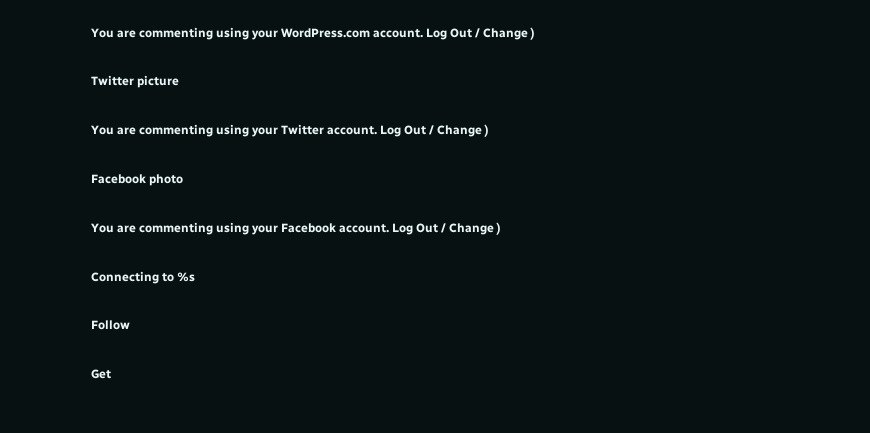You are commenting using your WordPress.com account. Log Out / Change )

Twitter picture

You are commenting using your Twitter account. Log Out / Change )

Facebook photo

You are commenting using your Facebook account. Log Out / Change )

Connecting to %s

Follow

Get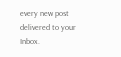every new post delivered to your Inbox.